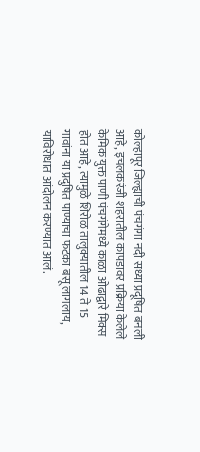कोल्हापूर जिल्ह्याची पंचगंगा नदी सध्या प्रदूषित बनली आहे, इचलकरंजी शहरातील कापडावर प्रक्रिया केलेले केमिक युक्त पाणी पंचगंगेमध्ये काळा ओढाद्वारे मिक्स होत आहे, त्यामुळे शिरोळ तालुक्यातील 14 ते 15 गावांना या प्रदुषित पाण्याचा फटका बसू लागलाय, याविरोधात आंदोलन करण्यात आलं.